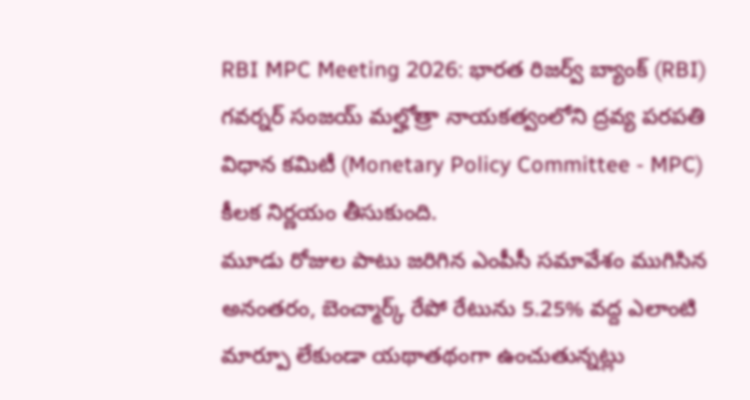RBI MPC Meeting 2026: భారత రిజర్వ్ బ్యాంక్ (RBI) గవర్నర్ సంజయ్ మల్హోత్రా నాయకత్వంలోని ద్రవ్య పరపతి విధాన కమిటీ (Monetary Policy Committee - MPC) కీలక నిర్ణయం తీసుకుంది.
మూడు రోజుల పాటు జరిగిన ఎంపీసీ సమావేశం ముగిసిన అనంతరం, బెంచ్మార్క్ రేపో రేటును 5.25% వద్ద ఎలాంటి మార్పూ లేకుండా యథాతథంగా ఉంచుతున్నట్లు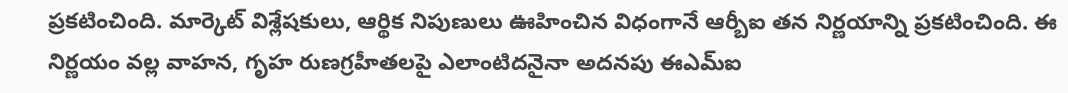ప్రకటించింది. మార్కెట్ విశ్లేషకులు, ఆర్థిక నిపుణులు ఊహించిన విధంగానే ఆర్బీఐ తన నిర్ణయాన్ని ప్రకటించింది. ఈ నిర్ణయం వల్ల వాహన, గృహ రుణగ్రహీతలపై ఎలాంటిదనైనా అదనపు ఈఎమ్ఐ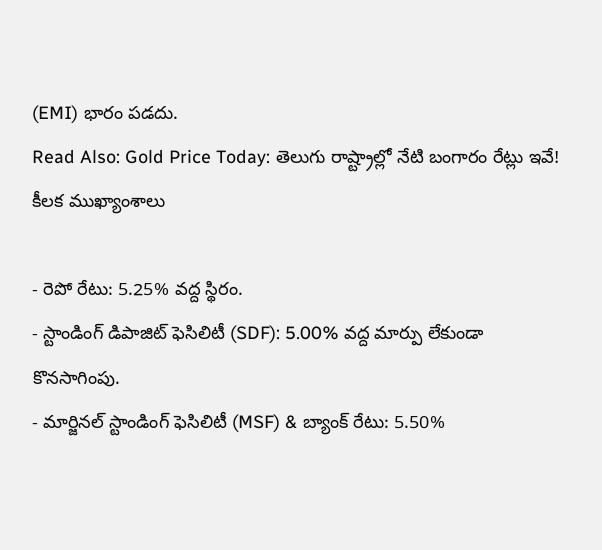(EMI) భారం పడదు.
Read Also: Gold Price Today: తెలుగు రాష్ట్రాల్లో నేటి బంగారం రేట్లు ఇవే!
కీలక ముఖ్యాంశాలు

- రెపో రేటు: 5.25% వద్ద స్థిరం.
- స్టాండింగ్ డిపాజిట్ ఫెసిలిటీ (SDF): 5.00% వద్ద మార్పు లేకుండా కొనసాగింపు.
- మార్జినల్ స్టాండింగ్ ఫెసిలిటీ (MSF) & బ్యాంక్ రేటు: 5.50%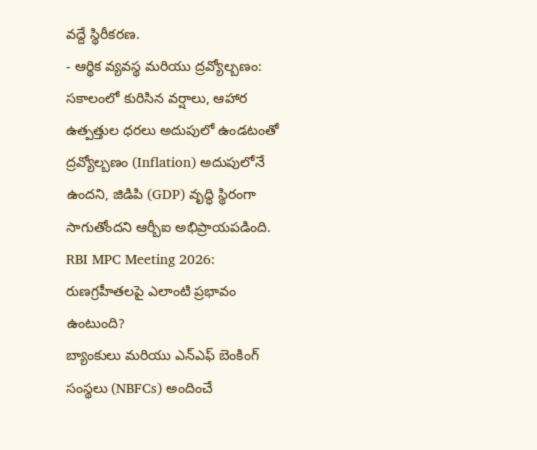వద్దే స్థిరీకరణ.
- ఆర్థిక వ్యవస్థ మరియు ద్రవ్యోల్బణం: సకాలంలో కురిసిన వర్షాలు, ఆహార ఉత్పత్తుల ధరలు అదుపులో ఉండటంతో ద్రవ్యోల్బణం (Inflation) అదుపులోనే ఉందని, జిడిపి (GDP) వృద్ధి స్థిరంగా సాగుతోందని ఆర్బీఐ అభిప్రాయపడింది.
RBI MPC Meeting 2026: రుణగ్రహీతలపై ఎలాంటి ప్రభావం ఉంటుంది?
బ్యాంకులు మరియు ఎన్ఎఫ్ బెంకింగ్ సంస్థలు (NBFCs) అందించే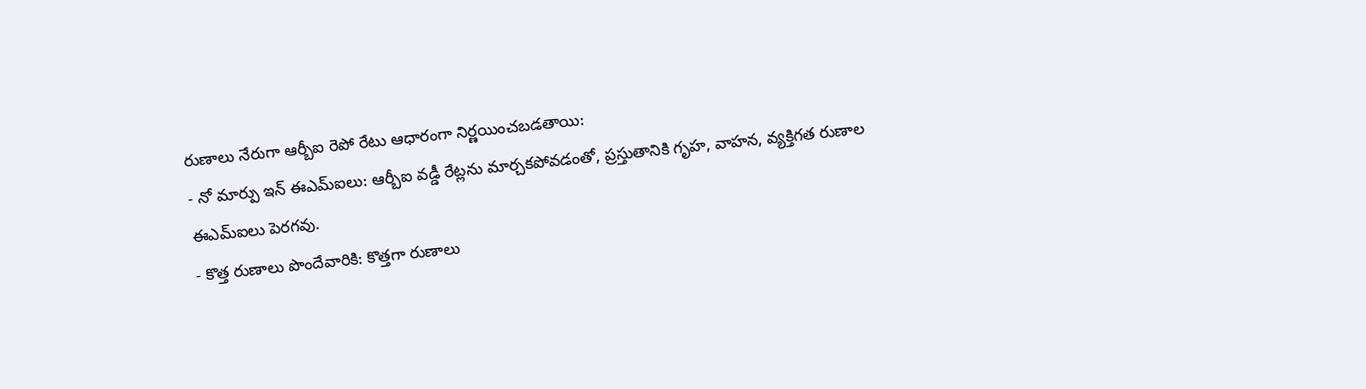రుణాలు నేరుగా ఆర్బీఐ రెపో రేటు ఆధారంగా నిర్ణయించబడతాయి:
- నో మార్పు ఇన్ ఈఎమ్ఐలు: ఆర్బీఐ వడ్డీ రేట్లను మార్చకపోవడంతో, ప్రస్తుతానికి గృహ, వాహన, వ్యక్తిగత రుణాల ఈఎమ్ఐలు పెరగవు.
- కొత్త రుణాలు పొందేవారికి: కొత్తగా రుణాలు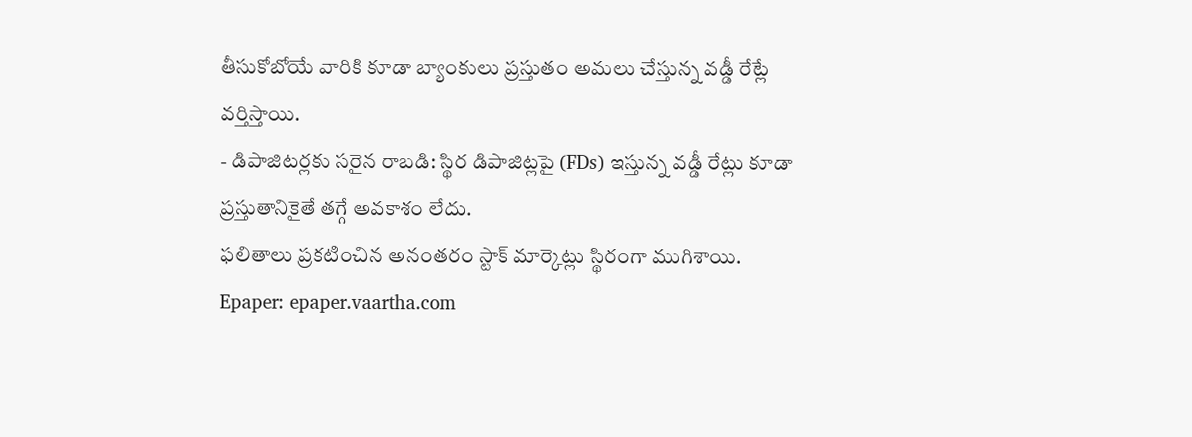తీసుకోబోయే వారికి కూడా బ్యాంకులు ప్రస్తుతం అమలు చేస్తున్న వడ్డీ రేట్లే వర్తిస్తాయి.
- డిపాజిటర్లకు సరైన రాబడి: స్థిర డిపాజిట్లపై (FDs) ఇస్తున్న వడ్డీ రేట్లు కూడా ప్రస్తుతానికైతే తగ్గే అవకాశం లేదు.
ఫలితాలు ప్రకటించిన అనంతరం స్టాక్ మార్కెట్లు స్థిరంగా ముగిశాయి.
Epaper: epaper.vaartha.com